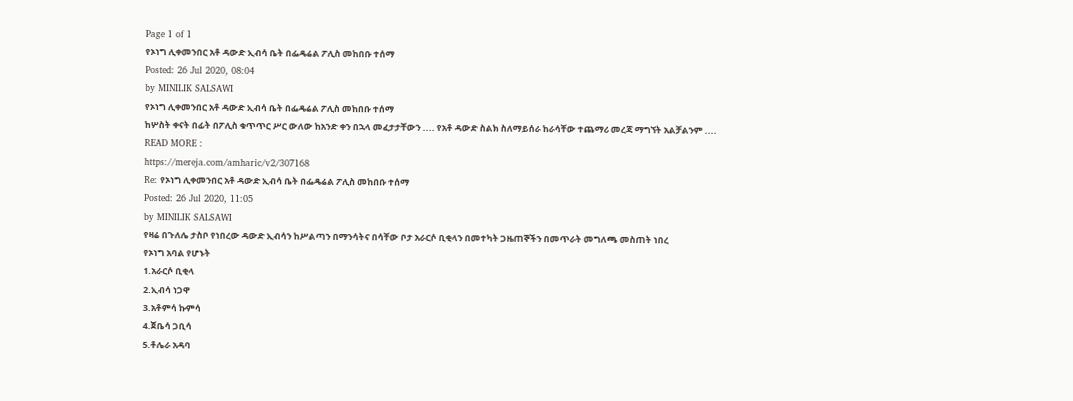Page 1 of 1
የኦነግ ሊቀመንበር አቶ ዳውድ ኢብሳ ቤት በፌዴሬል ፖሊስ መከበቡ ተሰማ
Posted: 26 Jul 2020, 08:04
by MINILIK SALSAWI
የኦነግ ሊቀመንበር አቶ ዳውድ ኢብሳ ቤት በፌዴሬል ፖሊስ መከበቡ ተሰማ
ከሦስት ቀናት በፊት በፖሊስ ቁጥጥር ሥር ውለው ከአንድ ቀን በኋላ መፈታታቸውን .... የአቶ ዳውድ ስልክ ስለማይሰራ ከራሳቸው ተጨማሪ መረጃ ማግኘት አልቻልንም ....
READ MORE :
https://mereja.com/amharic/v2/307168
Re: የኦነግ ሊቀመንበር አቶ ዳውድ ኢብሳ ቤት በፌዴሬል ፖሊስ መከበቡ ተሰማ
Posted: 26 Jul 2020, 11:05
by MINILIK SALSAWI
የዛሬ በጉለሌ ታስቦ የነበረው ዳውድ ኢብሳን ከሥልጣን በማንሳትና በሳቸው ቦታ አራርሶ ቢቂላን በመተካት ጋዜጠኞችን በመጥራት መግለጫ መስጠት ነበረ
የኦነግ አባል የሆኑት
1.አራርሶ ቢቂላ
2.ኢብሳ ነጋዋ
3.አቶምሳ ኩምሳ
4.ጀቤሳ ጋቢሳ
5.ቶሌራ አዳባ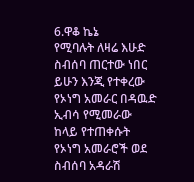6.ዋቆ ኬኔ
የሚባሉት ለዛሬ እሁድ ስብሰባ ጠርተው ነበር ይሁን እንጂ የተቀረው የኦነግ አመራር በዳዉድ ኢብሳ የሚመራው ከላይ የተጠቀሱት የኦነግ አመራሮች ወደ ስብሰባ አዳራሽ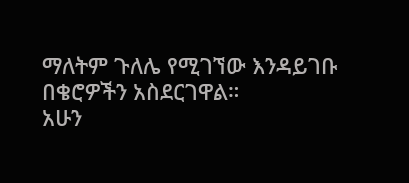ማለትም ጉለሌ የሚገኘው እንዳይገቡ በቄሮዎችን አስደርገዋል።
አሁን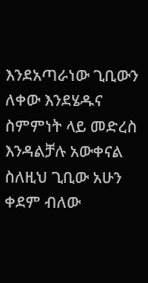እንደአጣራነው ጊቢውን ለቀው እንደሄዱና ስምምነት ላይ መድረስ እንዳልቻሉ አውቀናል ስለዚህ ጊቢው አሁን ቀደም ብለው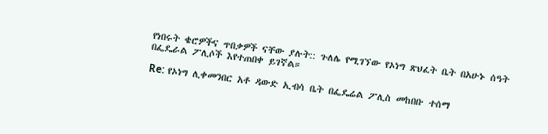የነበሩት ቄሮዎችና ጥበቃዎች ናቸው ያሉት:: ጉለሌ የሚገኘው የኦነግ ጽህፈት ቤት በአሁኑ ሰዓት በፌዴራል ፖሊሶች እየተጠበቀ ይገኛል።

Re: የኦነግ ሊቀመንበር አቶ ዳውድ ኢብሳ ቤት በፌዴሬል ፖሊስ መከበቡ ተሰማ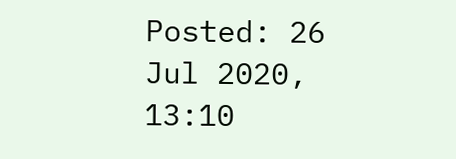Posted: 26 Jul 2020, 13:10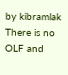by kibramlak
There is no OLF and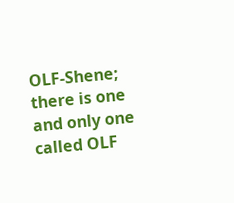OLF-Shene; there is one and only one called OLF